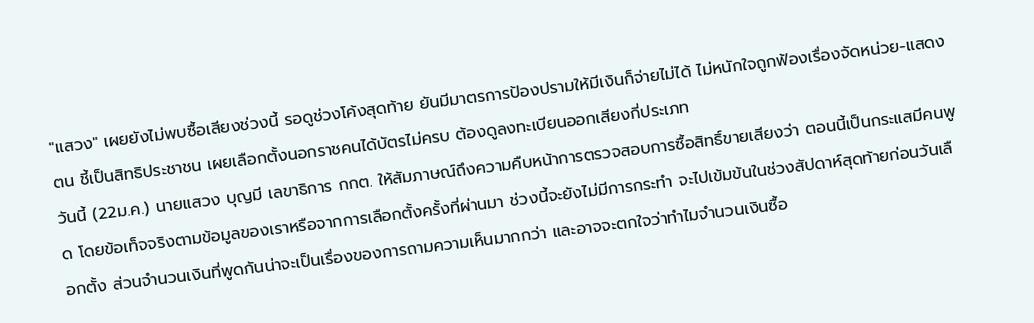"แสวง" เผยยังไม่พบซื้อเสียงช่วงนี้ รอดูช่วงโค้งสุดท้าย ยันมีมาตรการป้องปรามให้มีเงินก็จ่ายไม่ได้ ไม่หนักใจถูกฟ้องเรื่องจัดหน่วย-แสดงตน ชี้เป็นสิทธิประชาชน เผยเลือกตั้งนอกราชคนได้บัตรไม่ครบ ต้องดูลงทะเบียนออกเสียงกี่ประเภท
วันนี้ (22ม.ค.) นายแสวง บุญมี เลขาธิการ กกต. ให้สัมภาษณ์ถึงความคืบหน้าการตรวจสอบการซื้อสิทธิ์ขายเสียงว่า ตอนนี้เป็นกระแสมีคนพูด โดยข้อเท็จจริงตามข้อมูลของเราหรือจากการเลือกตั้งครั้งที่ผ่านมา ช่วงนี้จะยังไม่มีการกระทำ จะไปเข้มข้นในช่วงสัปดาห์สุดท้ายก่อนวันเลือกตั้ง ส่วนจำนวนเงินที่พูดกันน่าจะเป็นเรื่องของการถามความเห็นมากกว่า และอาจจะตกใจว่าทำไมจำนวนเงินซื้อ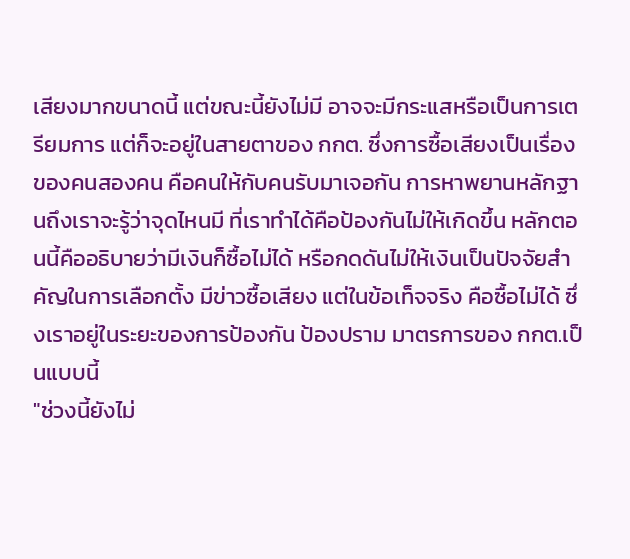เสียงมากขนาดนี้ แต่ขณะนี้ยังไม่มี อาจจะมีกระแสหรือเป็นการเตรียมการ แต่ก็จะอยู่ในสายตาของ กกต. ซึ่งการซื้อเสียงเป็นเรื่องของคนสองคน คือคนให้กับคนรับมาเจอกัน การหาพยานหลักฐานถึงเราจะรู้ว่าจุดไหนมี ที่เราทำได้คือป้องกันไม่ให้เกิดขึ้น หลักตอนนี้คืออธิบายว่ามีเงินก็ซื้อไม่ได้ หรือกดดันไม่ให้เงินเป็นปัจจัยสำคัญในการเลือกตั้ง มีข่าวซื้อเสียง แต่ในข้อเท็จจริง คือซื้อไม่ได้ ซึ่งเราอยู่ในระยะของการป้องกัน ป้องปราม มาตรการของ กกต.เป็นแบบนี้
"ช่วงนี้ยังไม่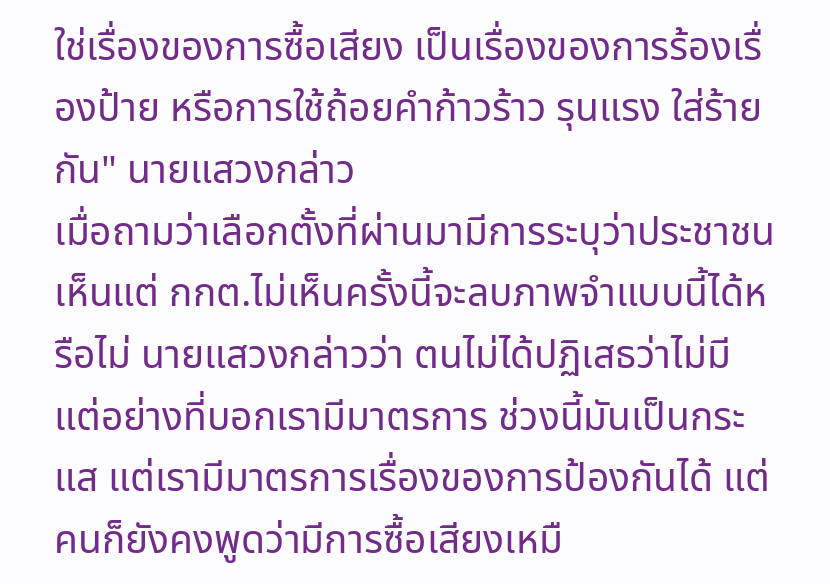ใช่เรื่องของการซื้อเสียง เป็นเรื่องของการร้องเรื่องป้าย หรือการใช้ถ้อยคำก้าวร้าว รุนแรง ใส่ร้ายกัน" นายแสวงกล่าว
เมื่อถามว่าเลือกตั้งที่ผ่านมามีการระบุว่าประชาชนเห็นแต่ กกต.ไม่เห็นครั้งนี้จะลบภาพจำแบบนี้ได้หรือไม่ นายแสวงกล่าวว่า ตนไม่ได้ปฏิเสธว่าไม่มี แต่อย่างที่บอกเรามีมาตรการ ช่วงนี้มันเป็นกระแส แต่เรามีมาตรการเรื่องของการป้องกันได้ แต่คนก็ยังคงพูดว่ามีการซื้อเสียงเหมื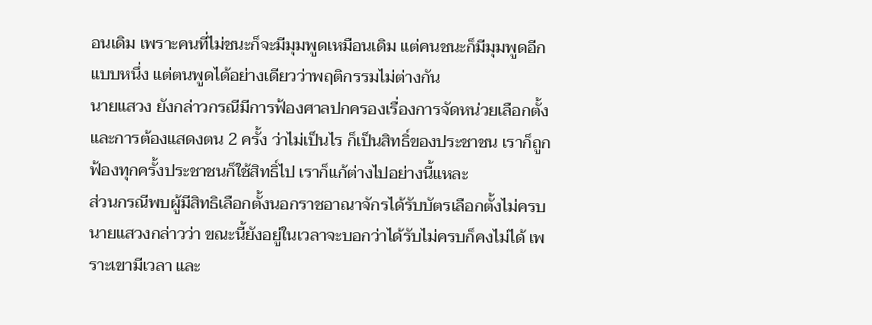อนเดิม เพราะคนที่ไม่ชนะก็จะมีมุมพูดเหมือนเดิม แต่คนชนะก็มีมุมพูดอีกแบบหนึ่ง แต่ตนพูดได้อย่างเดียวว่าพฤติกรรมไม่ต่างกัน
นายแสวง ยังกล่าวกรณีมีการฟ้องศาลปกครองเรื่องการจัดหน่วยเลือกตั้ง และการต้องแสดงตน 2 ครั้ง ว่าไม่เป็นไร ก็เป็นสิทธิ์ของประชาชน เราก็ถูกฟ้องทุกครั้งประชาชนก็ใช้สิทธิ์ไป เราก็แก้ต่างไปอย่างนี้แหละ
ส่วนกรณีพบผู้มีสิทธิเลือกตั้งนอกราชอาณาจักรได้รับบัตรเลือกตั้งไม่ครบ นายแสวงกล่าวว่า ขณะนี้ยังอยู่ในเวลาจะบอกว่าได้รับไม่ครบก็คงไม่ได้ เพราะเขามีเวลา และ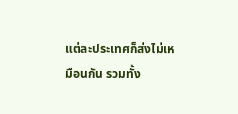แต่ละประเทศก็ส่งไม่เหมือนกัน รวมทั้ง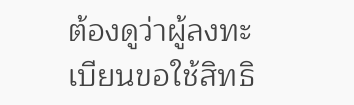ต้องดูว่าผู้ลงทะเบียนขอใช้สิทธิ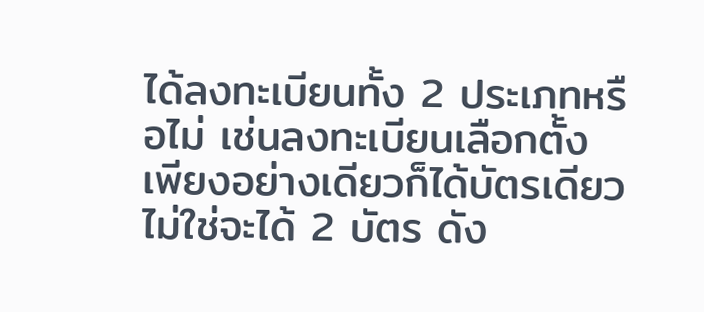ได้ลงทะเบียนทั้ง 2 ประเภทหรือไม่ เช่นลงทะเบียนเลือกตั้งเพียงอย่างเดียวก็ได้บัตรเดียว ไม่ใช่จะได้ 2 บัตร ดัง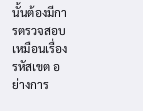นั้นต้องมีการตรวจสอบ เหมือนเรื่องรหัสเขต อย่างการ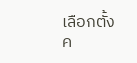เลือกตั้งค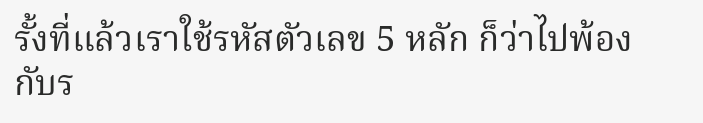รั้งที่แล้วเราใช้รหัสตัวเลข 5 หลัก ก็ว่าไปพ้องกับร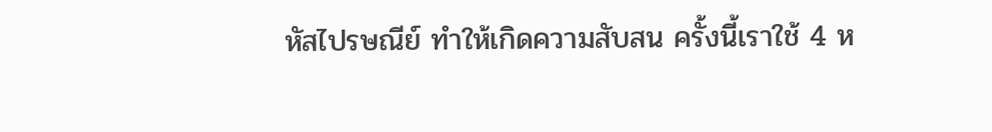หัสไปรษณีย์ ทำให้เกิดความสับสน ครั้งนี้เราใช้ 4 ห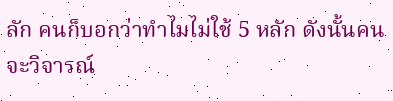ลัก คนก็บอกว่าทำไมไม่ใช้ 5 หลัก ดังนั้นคนจะวิจารณ์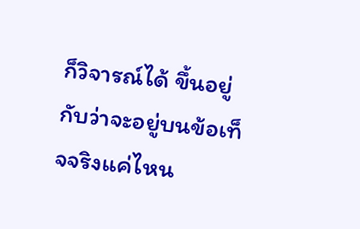ก็วิจารณ์ได้ ขึ้นอยู่กับว่าจะอยู่บนข้อเท็จจริงแค่ไหน